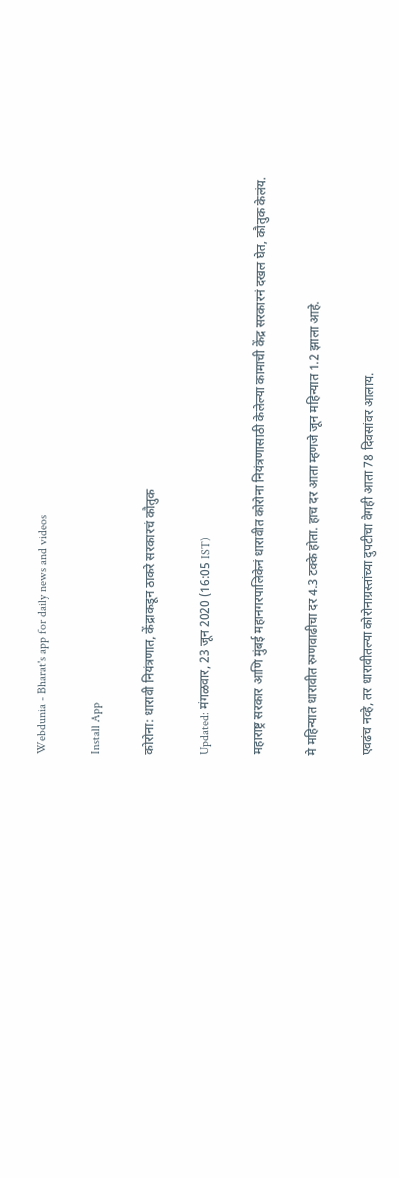Webdunia - Bharat's app for daily news and videos

Install App

कोरोना: धारावी नियंत्रणात, केंद्राकडून ठाकरे सरकारचं कौतुक

Updated: मंगळवार, 23 जून 2020 (16:05 IST)

महाराष्ट्र सरकार आणि मुंबई महानगरपालिकेनं धारावीत कोरोना नियंत्रणासाठी केलेल्या कामाची केंद्र सरकारनं दखल घेत, कौतुक केलंय.

मे महिन्यात धारावीत रुग्णवाढीचा दर 4.3 टक्के होता. हाच दर आता म्हणजे जून महिन्यात 1.2 झाला आहे.

एवढंच नव्हे, तर धारावीतल्या कोरोनाग्रस्तांच्या दुपटीचा वेगही आता 78 दिवसांवर आलाय.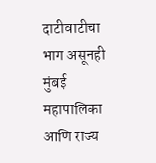दाटीवाटीचा भाग असूनही मुंबई महापालिका आणि राज्य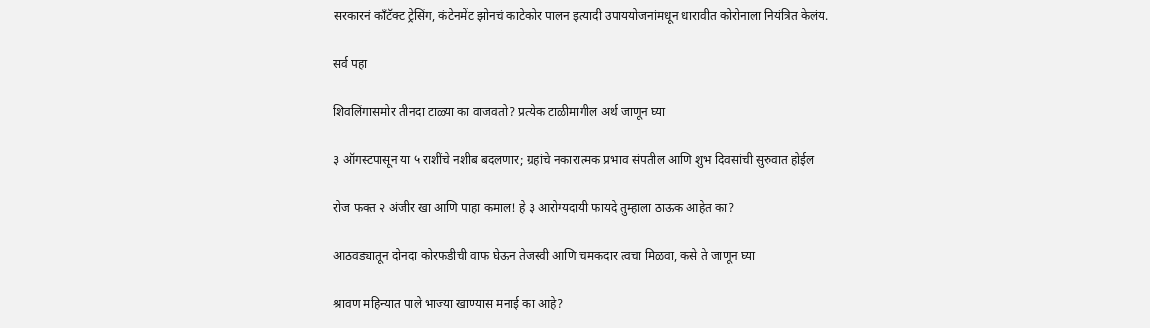सरकारनं काँटॅक्ट ट्रेसिंग, कंटेनमेंट झोनचं काटेकोर पालन इत्यादी उपाययोजनांमधून धारावीत कोरोनाला नियंत्रित केलंय.

सर्व पहा

शिवलिंगासमोर तीनदा टाळ्या का वाजवतो? प्रत्येक टाळीमागील अर्थ जाणून घ्या

३ ऑगस्टपासून या ५ राशींचे नशीब बदलणार; ग्रहांचे नकारात्मक प्रभाव संपतील आणि शुभ दिवसांची सुरुवात होईल

रोज फक्त २ अंजीर खा आणि पाहा कमाल! हे ३ आरोग्यदायी फायदे तुम्हाला ठाऊक आहेत का?

आठवड्यातून दोनदा कोरफडीची वाफ घेऊन तेजस्वी आणि चमकदार त्वचा मिळवा, कसे ते जाणून घ्या

श्रावण महिन्यात पाले भाज्या खाण्यास मनाई का आहे?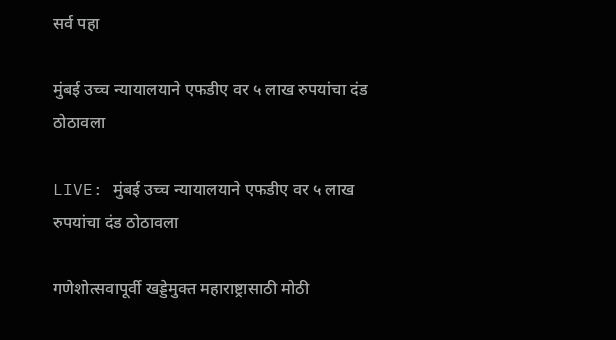सर्व पहा

मुंबई उच्च न्यायालयाने एफडीए वर ५ लाख रुपयांचा दंड ठोठावला

LIVE: मुंबई उच्च न्यायालयाने एफडीए वर ५ लाख रुपयांचा दंड ठोठावला

गणेशोत्सवापूर्वी खड्डेमुक्त महाराष्ट्रासाठी मोठी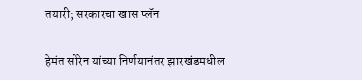तयारी; सरकारचा खास प्लॅन

हेमंत सोरेन यांच्या निर्णयानंतर झारखंडमधील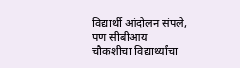विद्यार्थी आंदोलन संपले, पण सीबीआय चौकशीचा विद्यार्थ्यांचा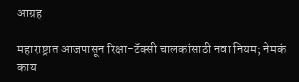आग्रह

महाराष्ट्रात आजपासून रिक्षा-टॅक्सी चालकांसाठी नवा नियम; नेमकं काय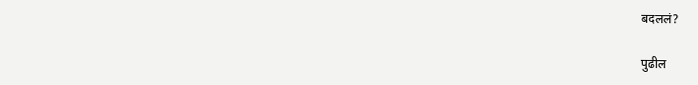बदललं?

पुढील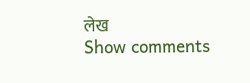लेख
Show comments